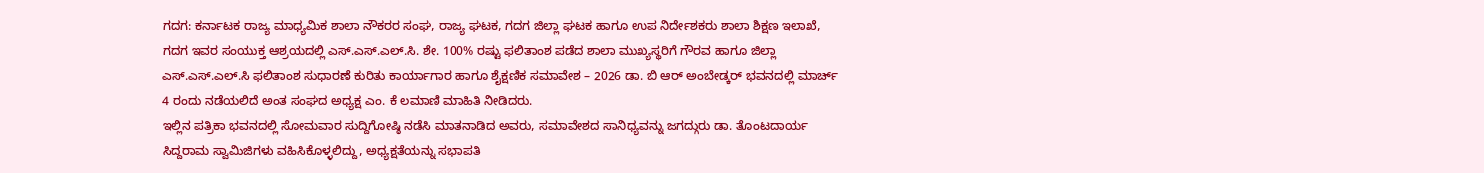ಗದಗ: ಕರ್ನಾಟಕ ರಾಜ್ಯ ಮಾಧ್ಯಮಿಕ ಶಾಲಾ ನೌಕರರ ಸಂಘ, ರಾಜ್ಯ ಘಟಕ, ಗದಗ ಜಿಲ್ಲಾ ಘಟಕ ಹಾಗೂ ಉಪ ನಿರ್ದೇಶಕರು ಶಾಲಾ ಶಿಕ್ಷಣ ಇಲಾಖೆ, ಗದಗ ಇವರ ಸಂಯುಕ್ತ ಆಶ್ರಯದಲ್ಲಿ ಎಸ್.ಎಸ್.ಎಲ್.ಸಿ. ಶೇ. 100% ರಷ್ಟು ಫಲಿತಾಂಶ ಪಡೆದ ಶಾಲಾ ಮುಖ್ಯಸ್ಥರಿಗೆ ಗೌರವ ಹಾಗೂ ಜಿಲ್ಲಾ ಎಸ್.ಎಸ್.ಎಲ್.ಸಿ ಫಲಿತಾಂಶ ಸುಧಾರಣೆ ಕುರಿತು ಕಾರ್ಯಾಗಾರ ಹಾಗೂ ಶೈಕ್ಷಣಿಕ ಸಮಾವೇಶ – 2026 ಡಾ. ಬಿ ಆರ್ ಅಂಬೇಡ್ಕರ್ ಭವನದಲ್ಲಿ ಮಾರ್ಚ್ 4 ರಂದು ನಡೆಯಲಿದೆ ಅಂತ ಸಂಘದ ಅಧ್ಯಕ್ಷ ಎಂ. ಕೆ ಲಮಾಣಿ ಮಾಹಿತಿ ನೀಡಿದರು.
ಇಲ್ಲಿನ ಪತ್ರಿಕಾ ಭವನದಲ್ಲಿ ಸೋಮವಾರ ಸುದ್ದಿಗೋಷ್ಠಿ ನಡೆಸಿ ಮಾತನಾಡಿದ ಅವರು, ಸಮಾವೇಶದ ಸಾನಿಧ್ಯವನ್ನು ಜಗದ್ಗುರು ಡಾ. ತೊಂಟದಾರ್ಯ ಸಿದ್ದರಾಮ ಸ್ವಾಮಿಜಿಗಳು ವಹಿಸಿಕೊಳ್ಳಲಿದ್ದು, ಅಧ್ಯಕ್ಷತೆಯನ್ನು ಸಭಾಪತಿ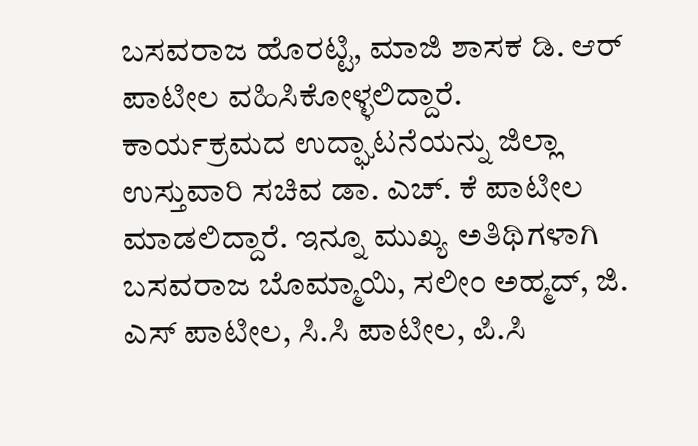ಬಸವರಾಜ ಹೊರಟ್ಟಿ, ಮಾಜಿ ಶಾಸಕ ಡಿ. ಆರ್ ಪಾಟೀಲ ವಹಿಸಿಕೋಳ್ಳಲಿದ್ದಾರೆ. ಕಾರ್ಯಕ್ರಮದ ಉದ್ಘಾಟನೆಯನ್ನು ಜಿಲ್ಲಾ ಉಸ್ತುವಾರಿ ಸಚಿವ ಡಾ. ಎಚ್. ಕೆ ಪಾಟೀಲ ಮಾಡಲಿದ್ದಾರೆ. ಇನ್ನೂ ಮುಖ್ಯ ಅತಿಥಿಗಳಾಗಿ ಬಸವರಾಜ ಬೊಮ್ಮಾಯಿ, ಸಲೀಂ ಅಹ್ಮದ್, ಜಿ. ಎಸ್ ಪಾಟೀಲ, ಸಿ.ಸಿ ಪಾಟೀಲ, ಪಿ.ಸಿ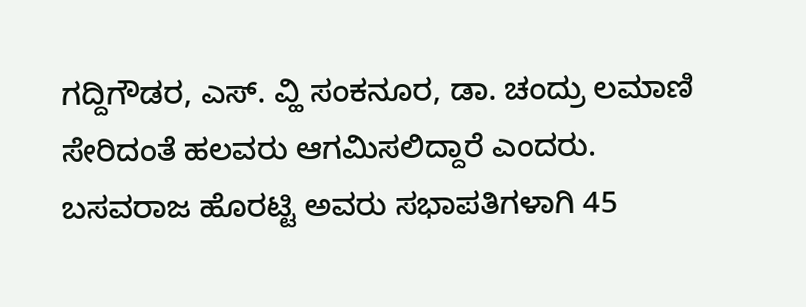ಗದ್ದಿಗೌಡರ, ಎಸ್. ವ್ಹಿ ಸಂಕನೂರ, ಡಾ. ಚಂದ್ರು ಲಮಾಣಿ ಸೇರಿದಂತೆ ಹಲವರು ಆಗಮಿಸಲಿದ್ದಾರೆ ಎಂದರು.
ಬಸವರಾಜ ಹೊರಟ್ಟಿ ಅವರು ಸಭಾಪತಿಗಳಾಗಿ 45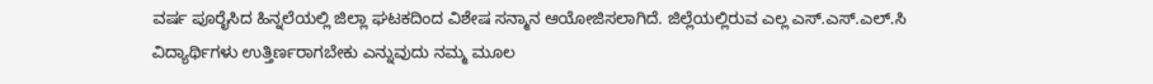ವರ್ಷ ಪೂರೈಸಿದ ಹಿನ್ನಲೆಯಲ್ಲಿ ಜಿಲ್ಲಾ ಘಟಕದಿಂದ ವಿಶೇಷ ಸನ್ಮಾನ ಆಯೋಜಿಸಲಾಗಿದೆ. ಜಿಲ್ಲೆಯಲ್ಲಿರುವ ಎಲ್ಲ ಎಸ್.ಎಸ್.ಎಲ್.ಸಿ ವಿದ್ಯಾರ್ಥಿಗಳು ಉತ್ತಿರ್ಣರಾಗಬೇಕು ಎನ್ನುವುದು ನಮ್ಮ ಮೂಲ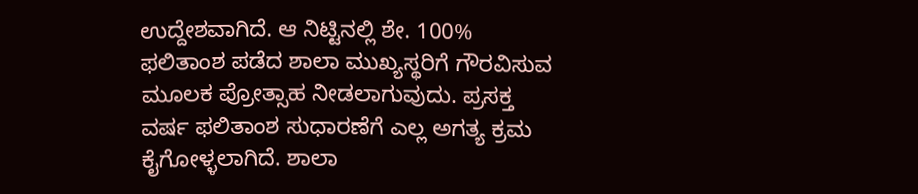ಉದ್ದೇಶವಾಗಿದೆ. ಆ ನಿಟ್ಟಿನಲ್ಲಿ ಶೇ. 100% ಫಲಿತಾಂಶ ಪಡೆದ ಶಾಲಾ ಮುಖ್ಯಸ್ಥರಿಗೆ ಗೌರವಿಸುವ ಮೂಲಕ ಪ್ರೋತ್ಸಾಹ ನೀಡಲಾಗುವುದು. ಪ್ರಸಕ್ತ ವರ್ಷ ಫಲಿತಾಂಶ ಸುಧಾರಣೆಗೆ ಎಲ್ಲ ಅಗತ್ಯ ಕ್ರಮ ಕೈಗೋಳ್ಳಲಾಗಿದೆ. ಶಾಲಾ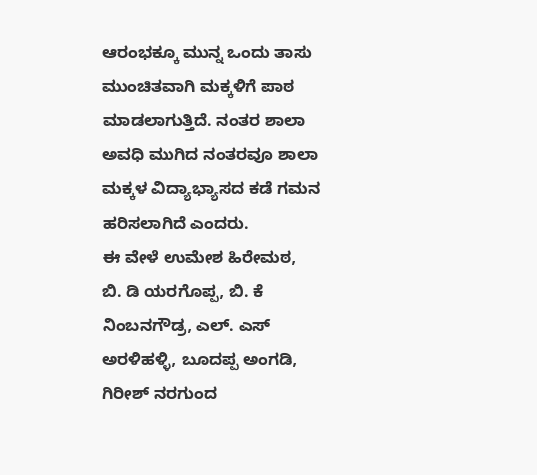ಆರಂಭಕ್ಕೂ ಮುನ್ನ ಒಂದು ತಾಸು ಮುಂಚಿತವಾಗಿ ಮಕ್ಕಳಿಗೆ ಪಾಠ ಮಾಡಲಾಗುತ್ತಿದೆ. ನಂತರ ಶಾಲಾ ಅವಧಿ ಮುಗಿದ ನಂತರವೂ ಶಾಲಾ ಮಕ್ಕಳ ವಿದ್ಯಾಭ್ಯಾಸದ ಕಡೆ ಗಮನ ಹರಿಸಲಾಗಿದೆ ಎಂದರು.
ಈ ವೇಳೆ ಉಮೇಶ ಹಿರೇಮಠ, ಬಿ. ಡಿ ಯರಗೊಪ್ಪ, ಬಿ. ಕೆ ನಿಂಬನಗೌಡ್ರ, ಎಲ್. ಎಸ್ ಅರಳಿಹಳ್ಳಿ, ಬೂದಪ್ಪ ಅಂಗಡಿ, ಗಿರೀಶ್ ನರಗುಂದ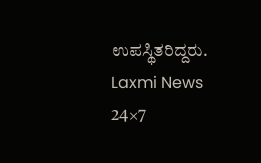ಉಪಸ್ಥಿತರಿದ್ದರು.
Laxmi News 24×7